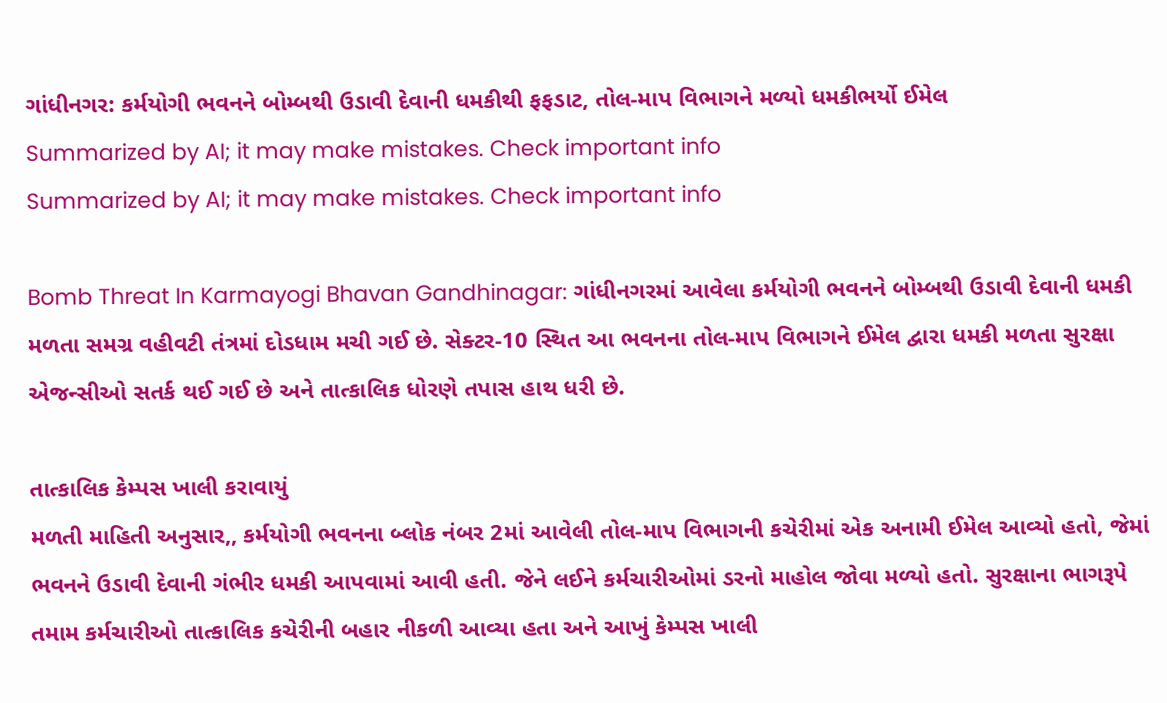ગાંધીનગર: કર્મયોગી ભવનને બોમ્બથી ઉડાવી દેવાની ધમકીથી ફફડાટ, તોલ-માપ વિભાગને મળ્યો ધમકીભર્યો ઈમેલ
Summarized by AI; it may make mistakes. Check important info
Summarized by AI; it may make mistakes. Check important info

Bomb Threat In Karmayogi Bhavan Gandhinagar: ગાંધીનગરમાં આવેલા કર્મયોગી ભવનને બોમ્બથી ઉડાવી દેવાની ધમકી મળતા સમગ્ર વહીવટી તંત્રમાં દોડધામ મચી ગઈ છે. સેક્ટર-10 સ્થિત આ ભવનના તોલ-માપ વિભાગને ઈમેલ દ્વારા ધમકી મળતા સુરક્ષા એજન્સીઓ સતર્ક થઈ ગઈ છે અને તાત્કાલિક ધોરણે તપાસ હાથ ધરી છે.

તાત્કાલિક કેમ્પસ ખાલી કરાવાયું
મળતી માહિતી અનુસાર,, કર્મયોગી ભવનના બ્લોક નંબર 2માં આવેલી તોલ-માપ વિભાગની કચેરીમાં એક અનામી ઈમેલ આવ્યો હતો, જેમાં ભવનને ઉડાવી દેવાની ગંભીર ધમકી આપવામાં આવી હતી. જેને લઈને કર્મચારીઓમાં ડરનો માહોલ જોવા મળ્યો હતો. સુરક્ષાના ભાગરૂપે તમામ કર્મચારીઓ તાત્કાલિક કચેરીની બહાર નીકળી આવ્યા હતા અને આખું કેમ્પસ ખાલી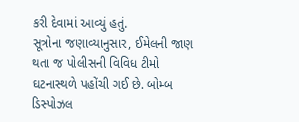કરી દેવામાં આવ્યું હતું.
સૂત્રોના જણાવ્યાનુસાર, ઈમેલની જાણ થતા જ પોલીસની વિવિધ ટીમો ઘટનાસ્થળે પહોંચી ગઈ છે. બોમ્બ ડિસ્પોઝલ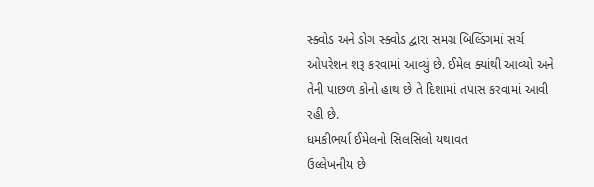સ્ક્વોડ અને ડોગ સ્ક્વોડ દ્વારા સમગ્ર બિલ્ડિંગમાં સર્ચ ઓપરેશન શરૂ કરવામાં આવ્યું છે. ઈમેલ ક્યાંથી આવ્યો અને તેની પાછળ કોનો હાથ છે તે દિશામાં તપાસ કરવામાં આવી રહી છે.
ધમકીભર્યા ઈમેલનો સિલસિલો યથાવત
ઉલ્લેખનીય છે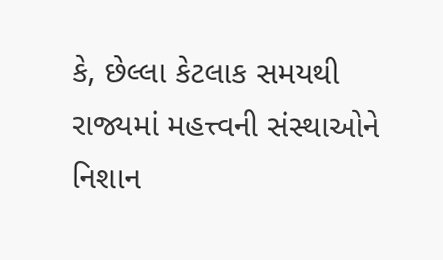કે, છેલ્લા કેટલાક સમયથી રાજ્યમાં મહત્ત્વની સંસ્થાઓને નિશાન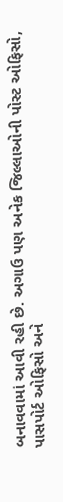બનાવવામાં આવી રહી છે. અગાઉ પણ અનેક જિલ્લાઓની પોસ્ટ ઓફિસો, પાસપોર્ટ ઓફિસો અને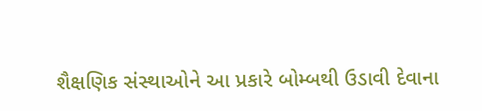શૈક્ષણિક સંસ્થાઓને આ પ્રકારે બોમ્બથી ઉડાવી દેવાના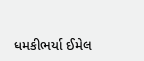ધમકીભર્યા ઈમેલ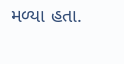મળ્યા હતા.